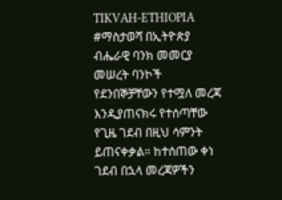TIKVAH-ETHIOPIA
#ማስታወሻ በኢትዮጵያ ብሔራዊ ባንክ መመርያ መሠረት ባንኮች የደንበኞቻቸውን የተሟለ መረጃ እንዲያጠናክሩ የተሰጣቸው የጊዜ ገደብ በዚህ ሳምንት ይጠናቀቃል። ከተሰጠው ቀነ ገደብ በኋላ መረጃዎችን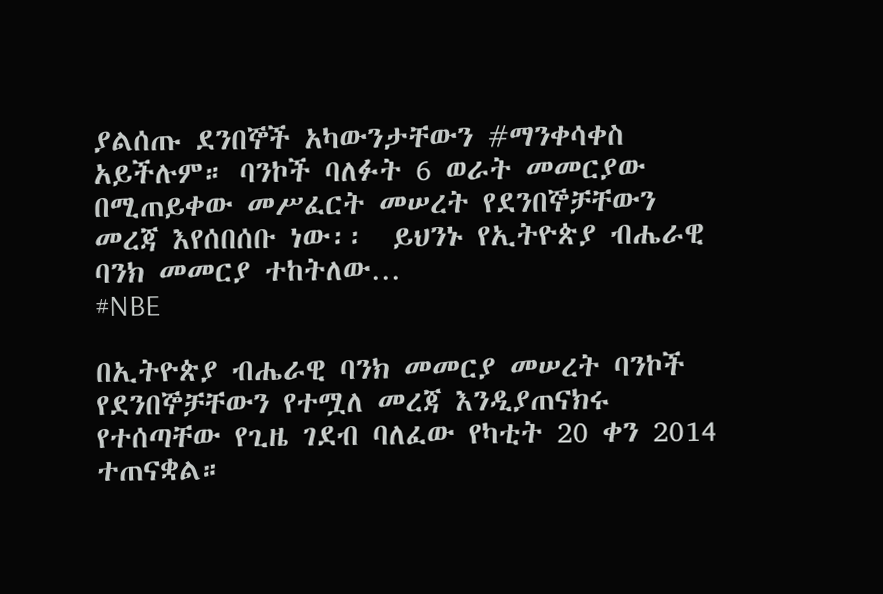ያልሰጡ ደንበኞች አካውንታቸውን #ማንቀሳቀስ አይችሉም። ባንኮች ባለፉት 6 ወራት መመርያው በሚጠይቀው መሥፈርት መሠረት የደንበኞቻቸውን መረጃ እየሰበሰቡ ነው፡፡  ይህንኑ የኢትዮጵያ ብሔራዊ ባንክ መመርያ ተከትለው…
#NBE

በኢትዮጵያ ብሔራዊ ባንክ መመርያ መሠረት ባንኮች የደንበኞቻቸውን የተሟለ መረጃ እንዲያጠናክሩ የተሰጣቸው የጊዜ ገደብ ባለፈው የካቲት 20 ቀን 2014 ተጠናቋል።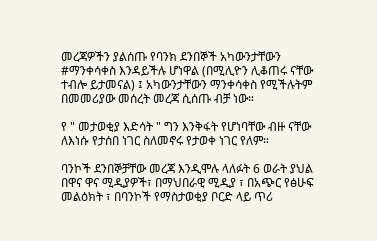መረጃዎችን ያልሰጡ የባንክ ደንበኞች አካውንታቸውን #ማንቀሳቀስ እንዳይችሉ ሆነዋል (በሚሊዮን ሊቆጠሩ ናቸው ተብሎ ይታመናል) ፤ አካውንታቸውን ማንቀሳቀስ የሚችሉትም በመመሪያው መሰረት መረጃ ሲሰጡ ብቻ ነው።

የ " መታወቂያ እድሳት " ግን እንቅፋት የሆነባቸው ብዙ ናቸው ለእነሱ የታሰበ ነገር ስለመኖሩ የታወቀ ነገር የለም።

ባንኮች ደንበኞቻቸው መረጃ እንዲሞሉ ላለፉት 6 ወራት ያህል በዋና ዋና ሚዲያዎች፣ በማህበራዊ ሚዲያ ፣ በአጭር የፅሁፍ መልዕክት ፣ በባንኮች የማስታወቂያ ቦርድ ላይ ጥሪ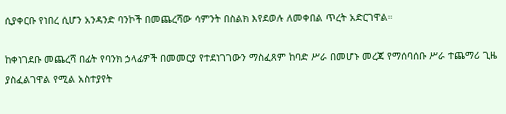ሲያቀርቡ የነበረ ሲሆን አንዳንድ ባንኮች በመጨረሻው ሳምንት በስልክ እየደወሉ ለመቀበል ጥረት አድርገዋል።

ከቀነገደቡ መጨረሻ በፊት የባንክ ኃላፊዎች በመመርያ የተደነገገውን ማስፈጸም ከባድ ሥራ በመሆኑ መረጃ የማሰባሰቡ ሥራ ተጨማሪ ጊዜ ያስፈልገዋል የሚል አስተያየት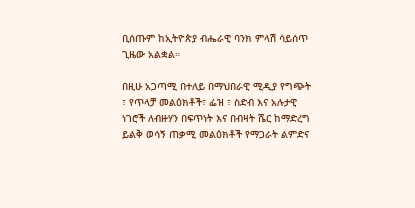ቢሰጡም ከኢትዮጵያ ብሔራዊ ባንክ ምላሽ ሳይሰጥ ጊዜው አልቋል።

በዚሁ አጋጣሚ በተለይ በማህበራዊ ሚዲያ የግጭት ፣ የጥላቻ መልዕክቶች፣ ፌዝ ፣ ስድብ እና አሉታዊ ነገሮች ለብዙሃን በፍጥነት እና በብዛት ሼር ከማድረግ ይልቅ ወሳኝ ጠቃሚ መልዕክቶች የማጋራት ልምድና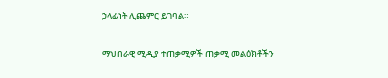ኃላፊነት ሊጨምር ይገባል።

ማህበራዊ ሚዲያ ተጠቃሚዎች ጠቃሚ መልዕክቶችን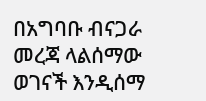በአግባቡ ብናጋራ መረጃ ላልሰማው ወገናች እንዲሰማ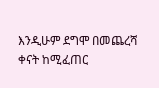እንዲሁም ደግሞ በመጨረሻ ቀናት ከሚፈጠር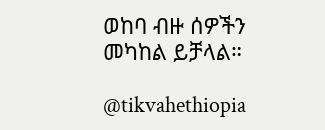ወከባ ብዙ ሰዎችን መካከል ይቻላል።

@tikvahethiopia